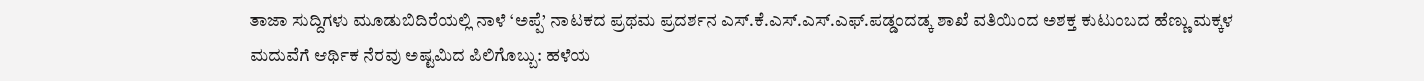ತಾಜಾ ಸುದ್ದಿಗಳು ಮೂಡುಬಿದಿರೆಯಲ್ಲಿ ನಾಳೆ ‘ಅಪ್ಪೆ’ ನಾಟಕದ ಪ್ರಥಮ ಪ್ರದರ್ಶನ ಎಸ್.ಕೆ.ಎಸ್.ಎಸ್.ಎಫ್.ಪಡ್ಡಂದಡ್ಕ ಶಾಖೆ ವತಿಯಿಂದ ಅಶಕ್ತ ಕುಟುಂಬದ ಹೆಣ್ಣು ಮಕ್ಕಳ ಮದುವೆಗೆ ಆರ್ಥಿಕ ನೆರವು ಅಷ್ಟಮಿದ ಪಿಲಿಗೊಬ್ಬು: ಹಳೆಯ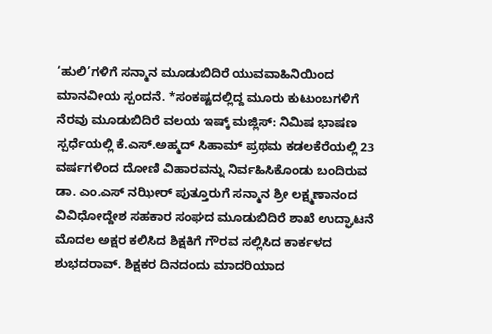‘ಹುಲಿ’ಗಳಿಗೆ ಸನ್ಮಾನ ಮೂಡುಬಿದಿರೆ ಯುವವಾಹಿನಿಯಿಂದ ಮಾನವೀಯ ಸ್ಪಂದನೆ. *ಸಂಕಷ್ಟದಲ್ಲಿದ್ದ ಮೂರು ಕುಟುಂಬಗಳಿಗೆ ನೆರವು ಮೂಡುಬಿದಿರೆ ವಲಯ ಇಷ್ಕ್ ಮಜ್ಲಿಸ್: ನಿಮಿಷ ಭಾಷಣ ಸ್ಪರ್ಧೆಯಲ್ಲಿ ಕೆ.ಎಸ್.ಅಹ್ಮದ್ ಸಿಹಾಮ್ ಪ್ರಥಮ ಕಡಲಕೆರೆಯಲ್ಲಿ 23 ವರ್ಷಗಳಿಂದ ದೋಣಿ ವಿಹಾರವನ್ನು ನಿರ್ವಹಿಸಿಕೊಂಡು ಬಂದಿರುವ ಡಾ. ಎಂ.ಎಸ್ ನಝೀರ್ ಪುತ್ತೂರುಗೆ ಸನ್ಮಾನ ಶ್ರೀ ಲಕ್ಷ್ಮಣಾನಂದ ವಿವಿಧೋದ್ದೇಶ ಸಹಕಾರ ಸಂಘದ ಮೂಡುಬಿದಿರೆ ಶಾಖೆ ಉದ್ಘಾಟನೆ ಮೊದಲ ಅಕ್ಷರ ಕಲಿಸಿದ ಶಿಕ್ಷಕಿಗೆ ಗೌರವ ಸಲ್ಲಿಸಿದ ಕಾರ್ಕಳದ ಶುಭದರಾವ್. ಶಿಕ್ಷಕರ ದಿನದಂದು ಮಾದರಿಯಾದ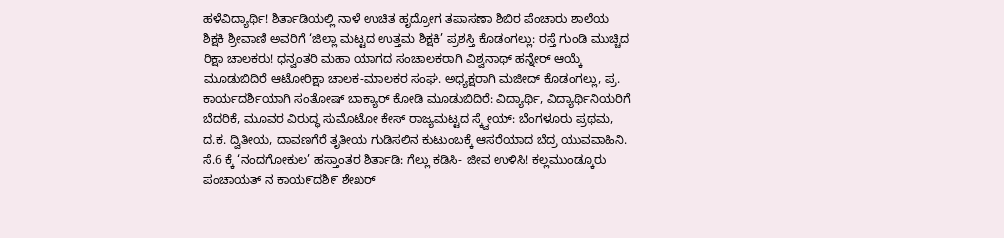ಹಳೆವಿದ್ಯಾರ್ಥಿ! ಶಿರ್ತಾಡಿಯಲ್ಲಿ ನಾಳೆ ಉಚಿತ ಹೃದ್ರೋಗ ತಪಾಸಣಾ ಶಿಬಿರ ಪೆಂಚಾರು ಶಾಲೆಯ ಶಿಕ್ಷಕಿ ಶ್ರೀವಾಣಿ ಅವರಿಗೆ ‘ಜಿಲ್ಲಾ ಮಟ್ಟದ ಉತ್ತಮ ಶಿಕ್ಷಕಿ’ ಪ್ರಶಸ್ತಿ ಕೊಡಂಗಲ್ಲು: ರಸ್ತೆ ಗುಂಡಿ ಮುಚ್ಚಿದ ರಿಕ್ಷಾ ಚಾಲಕರು! ಧನ್ವಂತರಿ ಮಹಾ ಯಾಗದ ಸಂಚಾಲಕರಾಗಿ ವಿಶ್ವನಾಥ್ ಹನ್ನೇರ್ ಆಯ್ಕೆ ಮೂಡುಬಿದಿರೆ ಆಟೋರಿಕ್ಷಾ ಚಾಲಕ-ಮಾಲಕರ ಸಂಘ. ಅಧ್ಯಕ್ಷರಾಗಿ ಮಜೀದ್ ಕೊಡಂಗಲ್ಲು, ಪ್ರ. ಕಾರ್ಯದರ್ಶಿಯಾಗಿ ಸಂತೋಷ್ ಬಾಕ್ಯಾರ್ ಕೋಡಿ ಮೂಡುಬಿದಿರೆ: ವಿದ್ಯಾರ್ಥಿ, ವಿದ್ಯಾರ್ಥಿನಿಯರಿಗೆ ಬೆದರಿಕೆ, ಮೂವರ ವಿರುದ್ಧ ಸುಮೊಟೋ ಕೇಸ್ ರಾಜ್ಯಮಟ್ಟದ ಸ್ಕ್ವೇಯ್: ಬೆಂಗಳೂರು ಪ್ರಥಮ, ದ.ಕ. ದ್ವಿತೀಯ, ದಾವಣಗೆರೆ ತೃತೀಯ ಗುಡಿಸಲಿನ ಕುಟುಂಬಕ್ಕೆ ಆಸರೆಯಾದ ಬೆದ್ರ ಯುವವಾಹಿನಿ. ಸೆ.6 ಕ್ಕೆ ‘ನಂದಗೋಕುಲ’ ಹಸ್ತಾಂತರ ಶಿರ್ತಾಡಿ: ಗೆಲ್ಲು ಕಡಿಸಿ- ಜೀವ ಉಳಿಸಿ! ಕಲ್ಲಮುಂಡ್ಕೂರು ಪಂಚಾಯತ್ ನ ಕಾಯ೯ದಶಿ೯ ಶೇಖರ್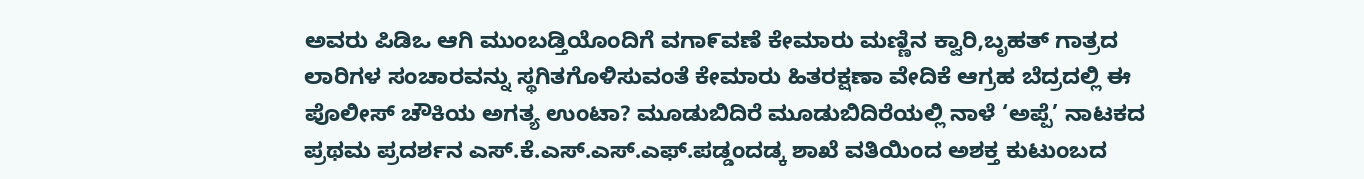ಅವರು ಪಿಡಿಒ ಆಗಿ ಮುಂಬಡ್ತಿಯೊಂದಿಗೆ ವಗಾ೯ವಣೆ ಕೇಮಾರು ಮಣ್ಣಿನ ಕ್ವಾರಿ,ಬೃಹತ್ ಗಾತ್ರದ ಲಾರಿಗಳ ಸಂಚಾರವನ್ನು ಸ್ಥಗಿತಗೊಳಿಸುವಂತೆ ಕೇಮಾರು ಹಿತರಕ್ಷಣಾ ವೇದಿಕೆ ಆಗ್ರಹ ಬೆದ್ರದಲ್ಲಿ ಈ ಪೊಲೀಸ್ ಚೌಕಿಯ ಅಗತ್ಯ ಉಂಟಾ? ಮೂಡುಬಿದಿರೆ ಮೂಡುಬಿದಿರೆಯಲ್ಲಿ ನಾಳೆ ‘ಅಪ್ಪೆ’ ನಾಟಕದ ಪ್ರಥಮ ಪ್ರದರ್ಶನ ಎಸ್.ಕೆ.ಎಸ್.ಎಸ್.ಎಫ್.ಪಡ್ಡಂದಡ್ಕ ಶಾಖೆ ವತಿಯಿಂದ ಅಶಕ್ತ ಕುಟುಂಬದ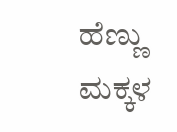ಹೆಣ್ಣು ಮಕ್ಕಳ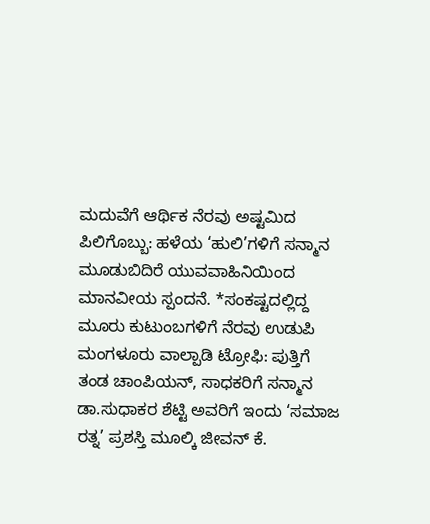ಮದುವೆಗೆ ಆರ್ಥಿಕ ನೆರವು ಅಷ್ಟಮಿದ ಪಿಲಿಗೊಬ್ಬು: ಹಳೆಯ ‘ಹುಲಿ’ಗಳಿಗೆ ಸನ್ಮಾನ ಮೂಡುಬಿದಿರೆ ಯುವವಾಹಿನಿಯಿಂದ ಮಾನವೀಯ ಸ್ಪಂದನೆ. *ಸಂಕಷ್ಟದಲ್ಲಿದ್ದ ಮೂರು ಕುಟುಂಬಗಳಿಗೆ ನೆರವು ಉಡುಪಿ ಮಂಗಳೂರು ವಾಲ್ಪಾಡಿ ಟ್ರೋಫಿ: ಪುತ್ತಿಗೆ ತಂಡ ಚಾಂಪಿಯನ್, ಸಾಧಕರಿಗೆ ಸನ್ಮಾನ ಡಾ.ಸುಧಾಕರ ಶೆಟ್ಟಿ ಅವರಿಗೆ ಇಂದು ‘ಸಮಾಜ ರತ್ನ’ ಪ್ರಶಸ್ತಿ ಮೂಲ್ಕಿ ಜೀವನ್ ಕೆ.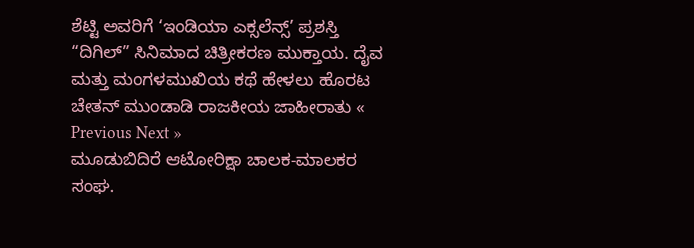ಶೆಟ್ಟಿ ಅವರಿಗೆ ‘ಇಂಡಿಯಾ ಎಕ್ಸಲೆನ್ಸ್’ ಪ್ರಶಸ್ತಿ “ದಿಗಿಲ್” ಸಿನಿಮಾದ ಚಿತ್ರೀಕರಣ ಮುಕ್ತಾಯ. ದೈವ ಮತ್ತು ಮಂಗಳಮುಖಿಯ ಕಥೆ ಹೇಳಲು ಹೊರಟ ಚೇತನ್ ಮುಂಡಾಡಿ ರಾಜಕೀಯ ಜಾಹೀರಾತು « Previous Next »
ಮೂಡುಬಿದಿರೆ ಆಟೋರಿಕ್ಷಾ ಚಾಲಕ-ಮಾಲಕರ ಸಂಘ.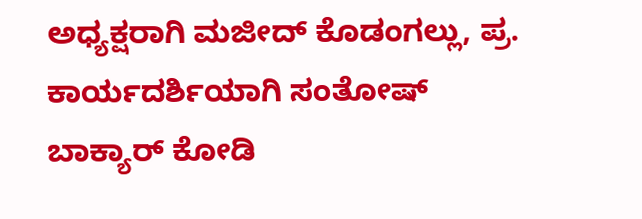ಅಧ್ಯಕ್ಷರಾಗಿ ಮಜೀದ್ ಕೊಡಂಗಲ್ಲು, ಪ್ರ. ಕಾರ್ಯದರ್ಶಿಯಾಗಿ ಸಂತೋಷ್ ಬಾಕ್ಯಾರ್ ಕೋಡಿ